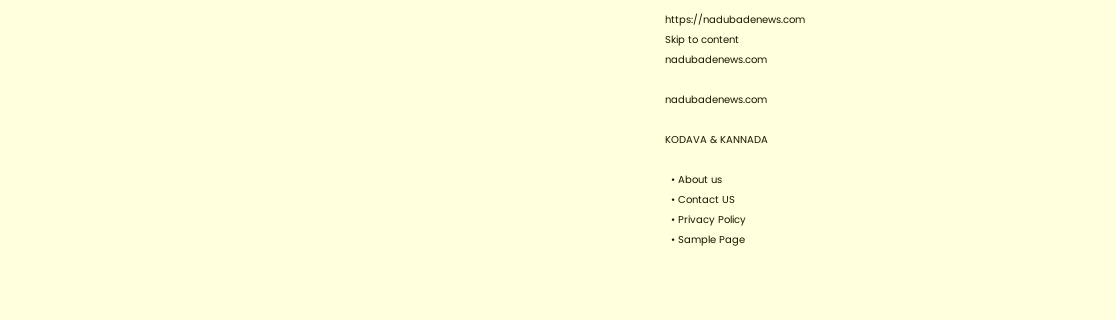https://nadubadenews.com
Skip to content
nadubadenews.com

nadubadenews.com

KODAVA & KANNADA

  • About us
  • Contact US
  • Privacy Policy
  • Sample Page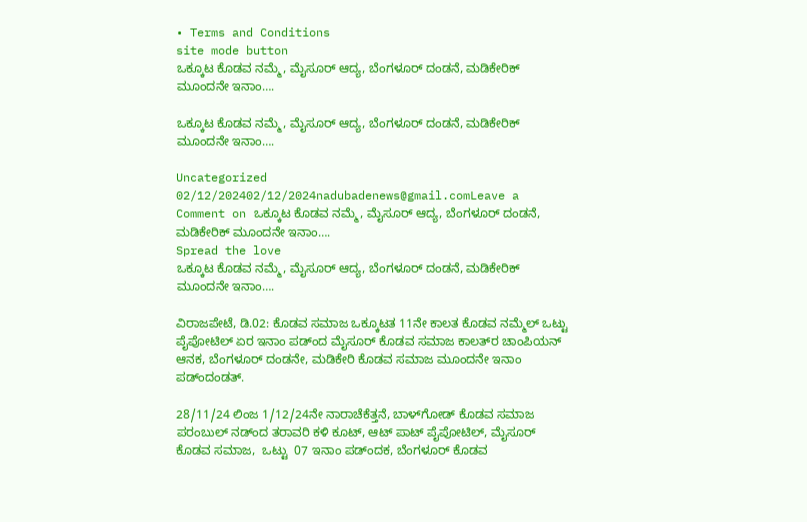• Terms and Conditions
site mode button
ಒಕ್ಕೂಟ ಕೊಡವ ನಮ್ಮೆ, ಮೈಸೂರ್‌ ಆದ್ಯ, ಬೆಂಗಳೂರ್‌ ದಂಡನೆ, ಮಡಿಕೇರಿಕ್ ಮೂಂದನೇ ಇನಾಂ….

ಒಕ್ಕೂಟ ಕೊಡವ ನಮ್ಮೆ, ಮೈಸೂರ್‌ ಆದ್ಯ, ಬೆಂಗಳೂರ್‌ ದಂಡನೆ, ಮಡಿಕೇರಿಕ್ ಮೂಂದನೇ ಇನಾಂ….

Uncategorized
02/12/202402/12/2024nadubadenews@gmail.comLeave a Comment on ಒಕ್ಕೂಟ ಕೊಡವ ನಮ್ಮೆ, ಮೈಸೂರ್‌ ಆದ್ಯ, ಬೆಂಗಳೂರ್‌ ದಂಡನೆ, ಮಡಿಕೇರಿಕ್ ಮೂಂದನೇ ಇನಾಂ….
Spread the love
ಒಕ್ಕೂಟ ಕೊಡವ ನಮ್ಮೆ, ಮೈಸೂರ್‌ ಆದ್ಯ, ಬೆಂಗಳೂರ್‌ ದಂಡನೆ, ಮಡಿಕೇರಿಕ್ ಮೂಂದನೇ ಇನಾಂ….

ವಿರಾಜಪೇಟೆ, ಡಿ.02: ಕೊಡವ ಸಮಾಜ ಒಕ್ಕೂಟತ 11ನೇ ಕಾಲತ ಕೊಡವ ನಮ್ಮೆಲ್‌ ಒಟ್ಟು ಪೈಪೋಟಿಲ್‌ ಏರ ಇನಾಂ ಪಡ್ಂದ ಮೈಸೂರ್‌ ಕೊಡವ ಸಮಾಜ ಕಾಲತ್‌ರ ಚಾಂಪಿಯನ್‌ ಆನಕ, ಬೆಂಗಳೂರ್‌ ದಂಡನೇ, ಮಡಿಕೇರಿ ಕೊಡವ ಸಮಾಜ ಮೂಂದನೇ ಇನಾಂ ಪಡ್ಂದಂಡತ್.

28/11/24 ಲಿಂಜ 1/12/24ನೇ ನಾರಾಚೆಕೆತ್ತನೆ, ಬಾಳ್‌ಗೋಡ್‌ ಕೊಡವ ಸಮಾಜ ಪರಂಬುಲ್‌ ನಡ್ಂದ ತರಾವರಿ ಕಳಿ ಕೂಟ್‌, ಆಟ್‌ ಪಾಟ್‌ ಪೈಪೋಟಿಲ್‌, ಮೈಸೂರ್‌ ಕೊಡವ ಸಮಾಜ,  ಒಟ್ಟು  07 ಇನಾಂ ಪಡ್ಂದಕ, ಬೆಂಗಳೂರ್‌ ಕೊಡವ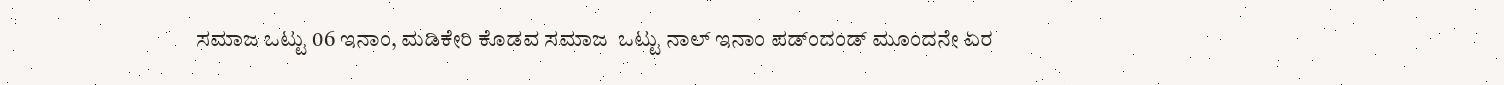ಸಮಾಜ ಒಟ್ಟು 06 ಇನಾಂ, ಮಡಿಕೇರಿ ಕೊಡವ ಸಮಾಜ  ಒಟ್ಟು ನಾಲ್‌ ಇನಾಂ ಪಡ್ಂದಂಡ್‌ ಮೂಂದನೇ ಏರ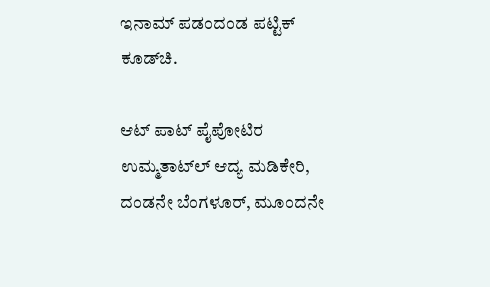ಇನಾಮ್‌ ಪಡಂದಂಡ ಪಟ್ಟಿಕ್‌ ಕೂಡ್‌ಚಿ.

ಆಟ್‌ ಪಾಟ್‌ ಪೈಪೋಟಿರ ಉಮ್ಮತಾಟ್‌ಲ್‌ ಆದ್ಯ ಮಡಿಕೇರಿ, ದಂಡನೇ ಬೆಂಗಳೂರ್‌, ಮೂಂದನೇ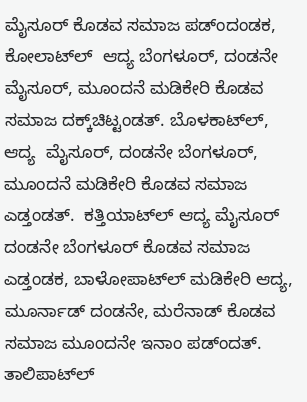ಮೈಸೂರ್‌ ಕೊಡವ ಸಮಾಜ ಪಡ್ಂದಂಡಕ,  ಕೋಲಾಟ್‌ಲ್‌  ಆದ್ಯ ಬೆಂಗಳೂರ್‌, ದಂಡನೇ ಮೈಸೂರ್‌, ಮೂಂದನೆ ಮಡಿಕೇರಿ ಕೊಡವ ಸಮಾಜ ದಕ್ಕ್‌ಚಿಟ್ಟಂಡತ್. ಬೊಳಕಾಟ್‌ಲ್‌, ಆದ್ಯ  ಮೈಸೂರ್‌, ದಂಡನೇ ಬೆಂಗಳೂರ್‌, ಮೂಂದನೆ ಮಡಿಕೇರಿ ಕೊಡವ ಸಮಾಜ ಎಡ್ತಂಡತ್.  ಕತ್ತಿಯಾಟ್‌ಲ್‌ ಆದ್ಯ ಮೈಸೂರ್‌ ದಂಡನೇ ಬೆಂಗಳೂರ್‌ ಕೊಡವ ಸಮಾಜ ಎಡ್ತಂಡಕ, ಬಾಳೋಪಾಟ್‌ಲ್‌ ಮಡಿಕೇರಿ ಆದ್ಯ, ಮೂರ್ನಾಡ್‌ ದಂಡನೇ, ಮರೆನಾಡ್‌ ಕೊಡವ ಸಮಾಜ ಮೂಂದನೇ ಇನಾಂ ಪಡ್ಂದತ್. ತಾಲಿಪಾಟ್‌ಲ್‌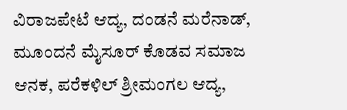ವಿರಾಜಪೇಟೆ ಆದ್ಯ, ದಂಡನೆ ಮರೆನಾಡ್‌, ಮೂಂದನೆ ಮೈಸೂರ್‌ ಕೊಡವ ಸಮಾಜ ಆನಕ, ಪರೆಕಳಿಲ್‌ ಶ್ರೀಮಂಗಲ ಆದ್ಯ,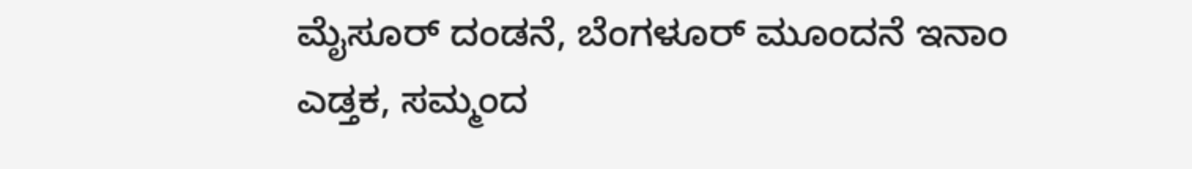ಮೈಸೂರ್‌ ದಂಡನೆ, ಬೆಂಗಳೂರ್‌ ಮೂಂದನೆ ಇನಾಂ ಎಡ್ತಕ, ಸಮ್ಮಂದ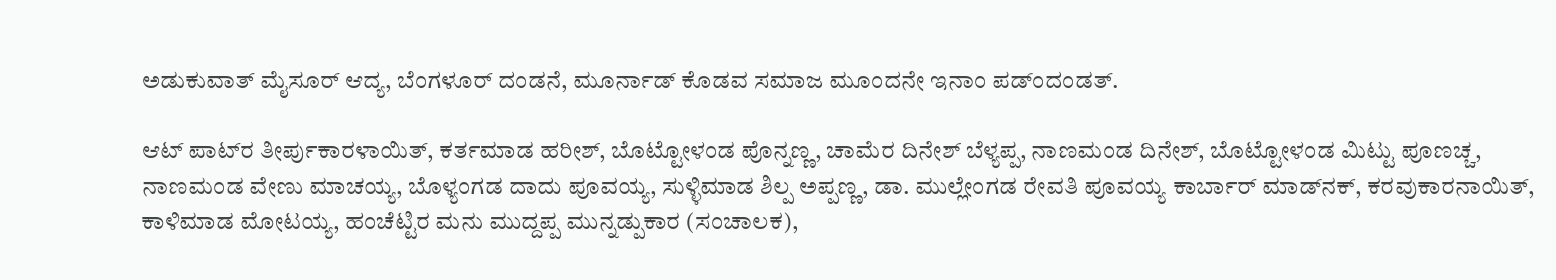ಅಡುಕುವಾತ್ ಮೈಸೂರ್‌ ಆದ್ಯ, ಬೆಂಗಳೂರ್‌ ದಂಡನೆ, ಮೂರ್ನಾಡ್‌ ಕೊಡವ ಸಮಾಜ ಮೂಂದನೇ ಇನಾಂ ಪಡ್ಂದಂಡತ್.

ಆಟ್‌ ಪಾಟ್‌ರ ತೀರ್ಪುಕಾರಳಾಯಿತ್‌, ಕರ್ತಮಾಡ ಹರೀಶ್‌, ಬೊಟ್ಟೋಳಂಡ ಪೊನ್ನಣ್ಣ, ಚಾಮೆರ ದಿನೇಶ್‌ ಬೆಳ್ಯಪ್ಪ, ನಾಣಮಂಡ ದಿನೇಶ್‌, ಬೊಟ್ಟೋಳಂಡ ಮಿಟ್ಟು ಪೂಣಚ್ಚ, ನಾಣಮಂಡ ವೇಣು ಮಾಚಯ್ಯ, ಬೊಳ್ಯಂಗಡ ದಾದು ಪೂವಯ್ಯ, ಸುಳ್ಳಿಮಾಡ ಶಿಲ್ಪ ಅಪ್ಪಣ್ಣ, ಡಾ. ಮುಲ್ಲೇಂಗಡ ರೇವತಿ ಪೂವಯ್ಯ ಕಾರ್ಬಾರ್‌ ಮಾಡ್‌ನಕ್‌, ಕರವುಕಾರನಾಯಿತ್‌, ಕಾಳಿಮಾಡ ಮೋಟಯ್ಯ, ಹಂಚೆಟ್ಟಿರ ಮನು ಮುದ್ದಪ್ಪ ಮುನ್ನಡ್ಪುಕಾರ (ಸಂಚಾಲಕ),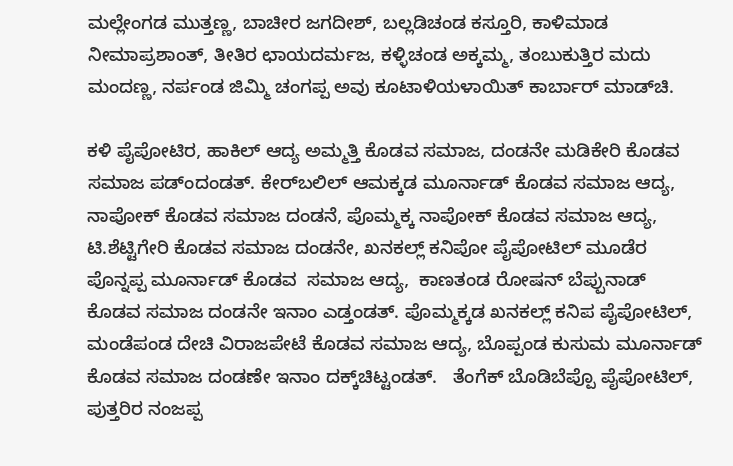ಮಲ್ಲೇಂಗಡ ಮುತ್ತಣ್ಣ, ಬಾಚೀರ ಜಗದೀಶ್‌, ಬಲ್ಲಡಿಚಂಡ ಕಸ್ತೂರಿ, ಕಾಳಿಮಾಡ ನೀಮಾಪ್ರಶಾಂತ್‌, ತೀತಿರ ಛಾಯದರ್ಮಜ, ಕಳ್ಳಿಚಂಡ ಅಕ್ಕಮ್ಮ, ತಂಬುಕುತ್ತಿರ ಮದು ಮಂದಣ್ಣ, ನರ್ಪಂಡ ಜಿಮ್ಮಿ ಚಂಗಪ್ಪ ಅವು ಕೂಟಾಳಿಯಳಾಯಿತ್ ಕಾರ್ಬಾರ್‌ ಮಾಡ್‌ಚಿ.

ಕಳಿ ಪೈಪೋಟಿರ, ಹಾಕಿಲ್ ಆದ್ಯ ಅಮ್ಮತ್ತಿ ಕೊಡವ ಸಮಾಜ, ದಂಡನೇ ಮಡಿಕೇರಿ ಕೊಡವ ಸಮಾಜ ಪಡ್ಂದಂಡತ್. ಕೇರ್‌ಬಲಿಲ್‌ ಆಮಕ್ಕಡ ಮೂರ್ನಾಡ್‌ ಕೊಡವ ಸಮಾಜ ಆದ್ಯ, ನಾಪೋಕ್‌‌ ಕೊಡವ ಸಮಾಜ ದಂಡನೆ, ಪೊಮ್ಮಕ್ಕ ನಾಪೋಕ್‌ ಕೊಡವ ಸಮಾಜ ಆದ್ಯ, ಟಿ.ಶೆಟ್ಟಿಗೇರಿ ಕೊಡವ ಸಮಾಜ ದಂಡನೇ, ಖನಕಲ್ಲ್‌ ಕನಿಪೋ ಪೈಪೋಟಿಲ್ ಮೂಡೆರ ಪೊನ್ನಪ್ಪ ಮೂರ್ನಾಡ್‌ ಕೊಡವ  ಸಮಾಜ ಆದ್ಯ,  ಕಾಣತಂಡ ರೋಷನ್‌ ಬೆಪ್ಪುನಾಡ್‌ ಕೊಡವ ಸಮಾಜ‌ ದಂಡನೇ ಇನಾಂ ಎಡ್ತಂಡತ್. ಪೊಮ್ಮಕ್ಕಡ‌ ಖನಕಲ್ಲ್‌ ಕನಿಪ ಪೈಪೋಟಿಲ್‌, ಮಂಡೆಪಂಡ ದೇಚಿ ವಿರಾಜಪೇಟೆ ಕೊಡವ ಸಮಾಜ ಆದ್ಯ, ಬೊಪ್ಪಂಡ ಕುಸುಮ ಮೂರ್ನಾಡ್‌ ಕೊಡವ ಸಮಾಜ ದಂಡಣೇ ಇನಾಂ ದಕ್ಕ್‌ಚಿಟ್ಟಂಡತ್.   ತೆಂಗೆಕ್‌ ಬೊಡಿಬೆಪ್ಪೊ ಪೈಪೋಟಿಲ್‌, ಪುತ್ತರಿರ ನಂಜಪ್ಪ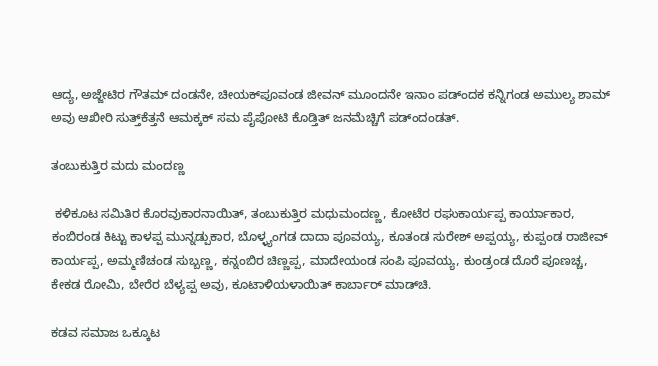ಆದ್ಯ, ಅಜ್ಜೇಟಿರ ಗೌತಮ್‌ ದಂಡನೇ, ಚೀಯಕ್‌ಪೂವಂಡ ಜೀವನ್‌ ಮೂಂದನೇ ಇನಾಂ ಪಡ್ಂದಕ ಕನ್ನಿಗಂಡ ಅಮುಲ್ಯ ಶಾಮ್‌ ಅವು ಆಖೀರಿ ಸುತ್ತ್‌ಕೆತ್ತನೆ ಆಮಕ್ಕಕ್‌ ಸಮ ಪೈಪೋಟಿ ಕೊಡ್ತಿತ್ ಜನಮೆಚ್ಚಿಗೆ ಪಡ್ಂದಂಡತ್.

ತಂಬುಕುತ್ತಿರ ಮದು ಮಂದಣ್ಣ

 ಕಳಿಕೂಟ ಸಮಿತಿರ ಕೊರವುಕಾರನಾಯಿತ್‌, ತಂಬುಕುತ್ತಿರ ಮಧುಮಂದಣ್ಣ, ಕೋಟೆರ ರಘುಕಾರ್ಯಪ್ಪ ಕಾರ್ಯಾಕಾರ, ಕಂಬಿರಂಡ ಕಿಟ್ಟು ಕಾಳಪ್ಪ ಮುನ್ನಡ್ಪುಕಾರ, ಬೊಳ್ಳ್ಯಂಗಡ ದಾದಾ ಪೂವಯ್ಯ, ಕೂತಂಡ ಸುರೇಶ್‌ ಅಪ್ಪಯ್ಯ, ಕುಪ್ಪಂಡ ರಾಜೀವ್‌ ಕಾರ್ಯಪ್ಪ, ಅಮ್ಮಣಿಚಂಡ ಸುಬ್ಬಣ್ಣ, ಕನ್ನಂಬಿರ ಚಿಣ್ಣಪ್ಪ, ಮಾದೇಯಂಡ ಸಂಪಿ ಪೂವಯ್ಯ, ಕುಂಡ್ರಂಡ ದೊರೆ ಪೂಣಚ್ಚ, ಕೇಕಡ ರೋಮಿ, ಬೇರೆರ ಬೆಳ್ಯಪ್ಪ ಅವು, ಕೂಟಾಳಿಯಳಾಯಿತ್ ಕಾರ್ಬಾರ್‌ ಮಾಡ್‌ಚಿ.

ಕಡವ ಸಮಾಜ ಒಕ್ಕೂಟ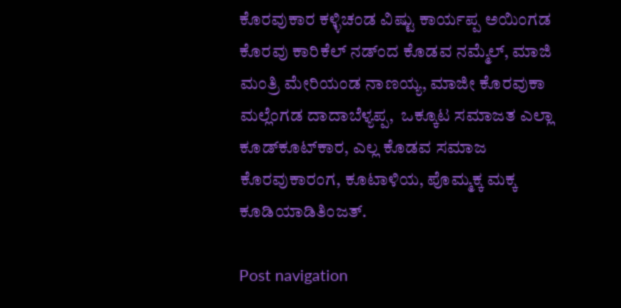ಕೊರವುಕಾರ ಕಳ್ಳಿಚಂಡ ವಿಷ್ಟು ಕಾರ್ಯಪ್ಪ ಅಯಿಂಗಡ ಕೊರವು ಕಾರಿಕೆಲ್‌ ನಡ್ಂದ ಕೊಡವ ನಮ್ಮೆಲ್‌, ಮಾಜಿ ಮಂತ್ರಿ ಮೇರಿಯಂಡ ನಾಣಯ್ಯ, ಮಾಜೀ ಕೊರವುಕಾ ಮಲ್ಲೆಂಗಡ ದಾದಾಬೆಳ್ಯಪ್ಪ,  ಒಕ್ಕೂಟ ಸಮಾಜತ ಎಲ್ಲಾ ಕೂಡ್‌ಕೂಟ್‌ಕಾರ, ಎಲ್ಲ ಕೊಡವ ಸಮಾಜ ಕೊರವುಕಾರಂಗ, ಕೂಟಾಳಿಯ, ಪೊಮ್ಮಕ್ಕ ಮಕ್ಕ ಕೂಡಿಯಾಡಿತಿಂಜತ್.

Post navigation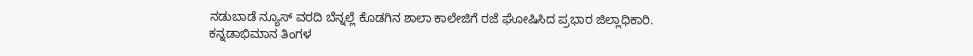ನಡುಬಾಡೆ ನ್ಯೂಸ್‌ ವರದಿ ಬೆನ್ನಲ್ಲೆ ಕೊಡಗಿನ ಶಾಲಾ ಕಾಲೇಜಿಗೆ ರಜೆ ಘೋಷಿಸಿದ ಪ್ರಭಾರ ಜಿಲ್ಲಾಧಿಕಾರಿ.
ಕನ್ನಡಾಭಿಮಾನ ತಿಂಗಳ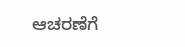ಆಚರಣೆಗೆ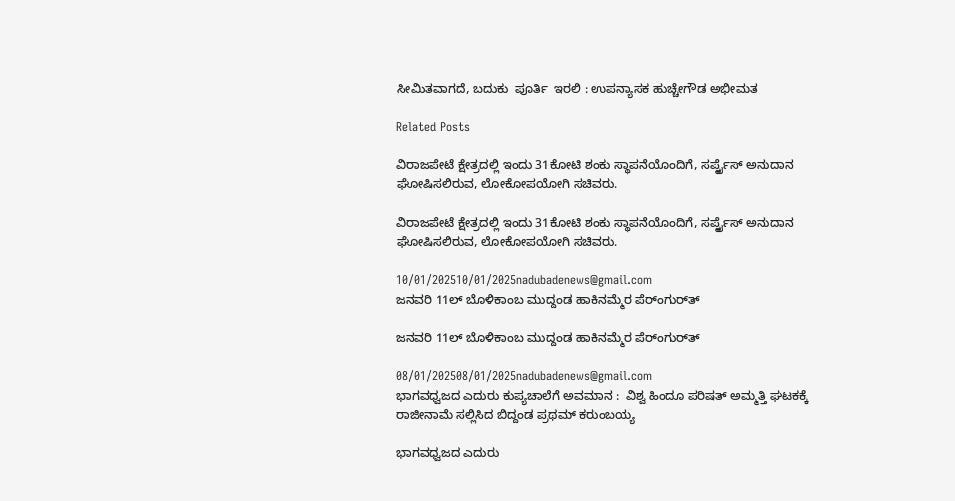ಸೀಮಿತವಾಗದೆ, ಬದುಕು  ಪೂರ್ತಿ  ಇರಲಿ : ಉಪನ್ಯಾಸಕ ಹುಚ್ಚೇಗೌಡ ಅಭೀಮತ

Related Posts

ವಿರಾಜಪೇಟೆ ಕ್ಷೇತ್ರದಲ್ಲಿ ಇಂದು 31ಕೋಟಿ ಶಂಕು ಸ್ಥಾಪನೆಯೊಂದಿಗೆ, ಸರ್ಪೃೈಸ್‌ ಅನುದಾನ ಘೋಷಿಸಲಿರುವ, ಲೋಕೋಪಯೋಗಿ ಸಚಿವರು.

ವಿರಾಜಪೇಟೆ ಕ್ಷೇತ್ರದಲ್ಲಿ ಇಂದು 31ಕೋಟಿ ಶಂಕು ಸ್ಥಾಪನೆಯೊಂದಿಗೆ, ಸರ್ಪೃೈಸ್‌ ಅನುದಾನ ಘೋಷಿಸಲಿರುವ, ಲೋಕೋಪಯೋಗಿ ಸಚಿವರು.

10/01/202510/01/2025nadubadenews@gmail.com
ಜನವರಿ 11ಲ್‌ ಬೊಳಿಕಾಂಬ ಮುದ್ದಂಡ ಹಾಕಿನಮ್ಮೆರ ಪೆರ್ಂಗುರ್‌ತ್‌

ಜನವರಿ 11ಲ್‌ ಬೊಳಿಕಾಂಬ ಮುದ್ದಂಡ ಹಾಕಿನಮ್ಮೆರ ಪೆರ್ಂಗುರ್‌ತ್‌

08/01/202508/01/2025nadubadenews@gmail.com
ಭಾಗವಧ್ವಜದ ಎದುರು ಕುಪ್ಯಚಾಲೆಗೆ ಅವಮಾನ :  ವಿಶ್ವ ಹಿಂದೂ ಪರಿಷತ್‌ ಅಮ್ಮತ್ತಿ ಘಟಕಕ್ಕೆ ರಾಜೀನಾಮೆ ಸಲ್ಲಿಸಿದ ಬಿದ್ದಂಡ ಪ್ರಥಮ್‌ ಕರುಂಬಯ್ಯ

ಭಾಗವಧ್ವಜದ ಎದುರು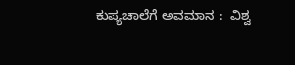ಕುಪ್ಯಚಾಲೆಗೆ ಅವಮಾನ :  ವಿಶ್ವ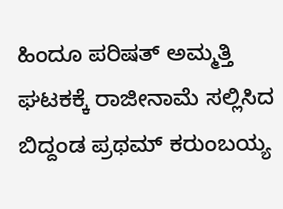ಹಿಂದೂ ಪರಿಷತ್‌ ಅಮ್ಮತ್ತಿ ಘಟಕಕ್ಕೆ ರಾಜೀನಾಮೆ ಸಲ್ಲಿಸಿದ ಬಿದ್ದಂಡ ಪ್ರಥಮ್‌ ಕರುಂಬಯ್ಯ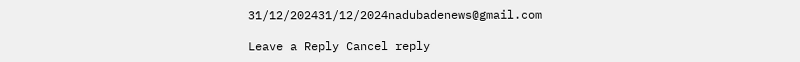31/12/202431/12/2024nadubadenews@gmail.com

Leave a Reply Cancel reply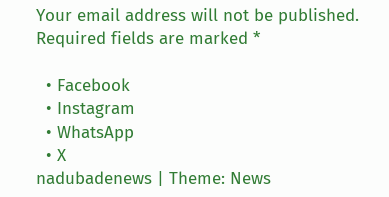Your email address will not be published. Required fields are marked *

  • Facebook
  • Instagram
  • WhatsApp
  • X
nadubadenews | Theme: News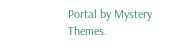Portal by Mystery Themes.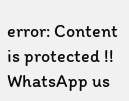error: Content is protected !!
WhatsApp us